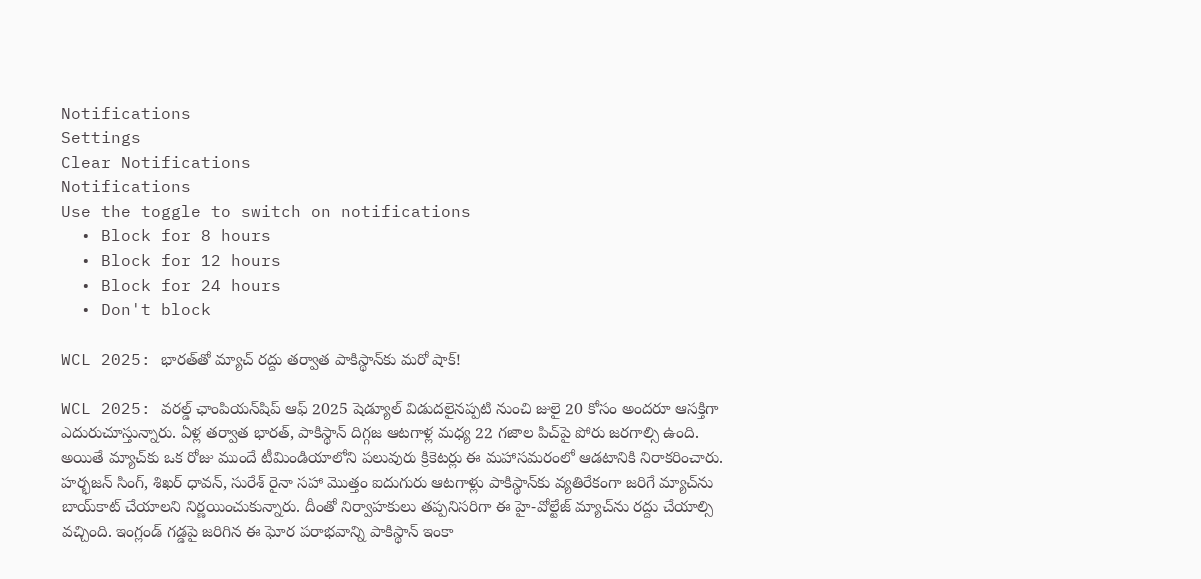Notifications
Settings
Clear Notifications
Notifications
Use the toggle to switch on notifications
  • Block for 8 hours
  • Block for 12 hours
  • Block for 24 hours
  • Don't block

WCL 2025: భారత్‌తో మ్యాచ్ రద్దు తర్వాత పాకిస్థాన్‌కు మరో షాక్!

WCL 2025: వరల్డ్ ఛాంపియన్‌షిప్ ఆఫ్ 2025 షెడ్యూల్ విడుదలైనప్పటి నుంచి జులై 20 కోసం అందరూ ఆసక్తిగా ఎదురుచూస్తున్నారు. ఏళ్ల తర్వాత భారత్, పాకిస్థాన్ దిగ్గజ ఆటగాళ్ల మధ్య 22 గజాల పిచ్‌పై పోరు జరగాల్సి ఉంది. అయితే మ్యాచ్‌కు ఒక రోజు ముందే టీమిండియాలోని పలువురు క్రికెటర్లు ఈ మహాసమరంలో ఆడటానికి నిరాకరించారు. హర్భజన్ సింగ్, శిఖర్ ధావన్, సురేశ్ రైనా సహా మొత్తం ఐదుగురు ఆటగాళ్లు పాకిస్థాన్‌కు వ్యతిరేకంగా జరిగే మ్యాచ్‌ను బాయ్‌కాట్ చేయాలని నిర్ణయించుకున్నారు. దీంతో నిర్వాహకులు తప్పనిసరిగా ఈ హై-వోల్టేజ్ మ్యాచ్‌ను రద్దు చేయాల్సి వచ్చింది. ఇంగ్లండ్ గడ్డపై జరిగిన ఈ ఘోర పరాభవాన్ని పాకిస్థాన్ ఇంకా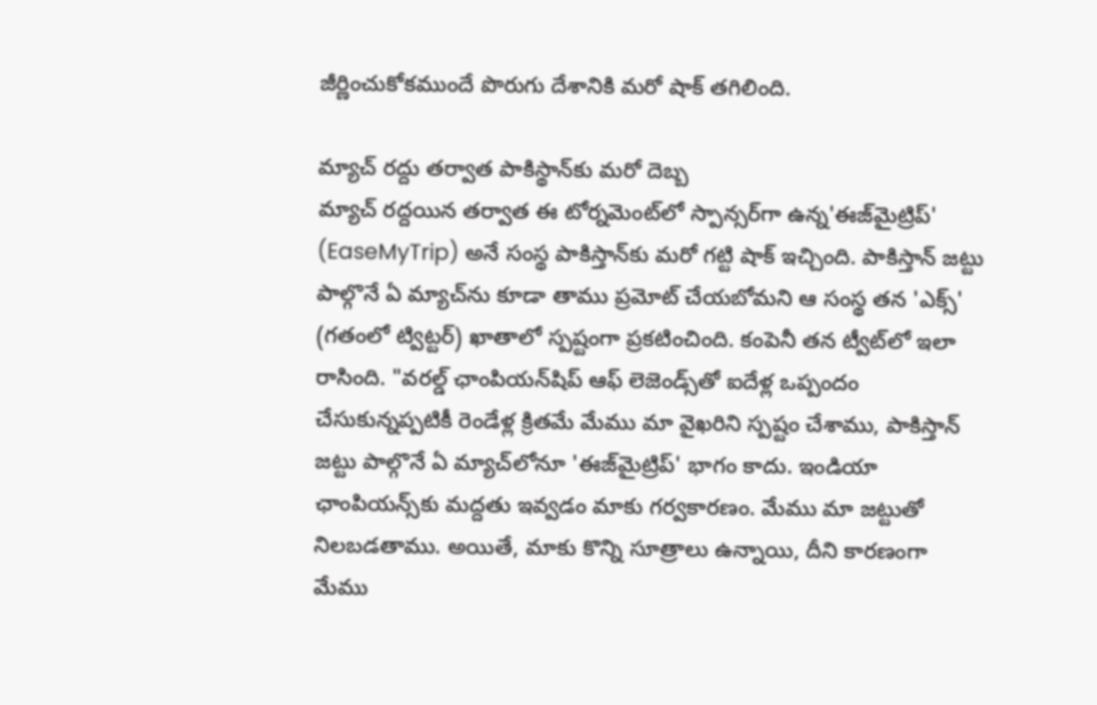జీర్ణించుకోకముందే పొరుగు దేశానికి మరో షాక్ తగిలింది.

మ్యాచ్ రద్దు తర్వాత పాకిస్థాన్‌కు మరో దెబ్బ
మ్యాచ్ రద్దయిన తర్వాత ఈ టోర్నమెంట్‌లో స్పాన్సర్‌గా ఉన్న'ఈజ్‌మైట్రిప్' (EaseMyTrip) అనే సంస్థ పాకిస్తాన్‌కు మరో గట్టి షాక్ ఇచ్చింది. పాకిస్తాన్ జట్టు పాల్గొనే ఏ మ్యాచ్‌ను కూడా తాము ప్రమోట్ చేయబోమని ఆ సంస్థ తన 'ఎక్స్' (గతంలో ట్విట్టర్) ఖాతాలో స్పష్టంగా ప్రకటించింది. కంపెనీ తన ట్వీట్‌లో ఇలా రాసింది. "వరల్డ్ ఛాంపియన్‌షిప్ ఆఫ్ లెజెండ్స్‌తో ఐదేళ్ల ఒప్పందం చేసుకున్నప్పటికీ రెండేళ్ల క్రితమే మేము మా వైఖరిని స్పష్టం చేశాము, పాకిస్తాన్ జట్టు పాల్గొనే ఏ మ్యాచ్‌లోనూ 'ఈజ్‌మైట్రిప్' భాగం కాదు. ఇండియా ఛాంపియన్స్‌కు మద్దతు ఇవ్వడం మాకు గర్వకారణం. మేము మా జట్టుతో నిలబడతాము. అయితే, మాకు కొన్ని సూత్రాలు ఉన్నాయి, దీని కారణంగా మేము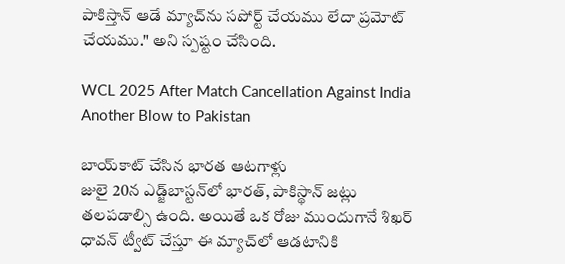పాకిస్తాన్ ఆడే మ్యాచ్‌ను సపోర్ట్ చేయము లేదా ప్రమోట్ చేయము." అని స్పష్టం చేసింది.

WCL 2025 After Match Cancellation Against India Another Blow to Pakistan

బాయ్‌కాట్ చేసిన భారత ఆటగాళ్లు
జులై 20న ఎడ్జ్‌బాస్టన్‌లో భారత్, పాకిస్థాన్ జట్లు తలపడాల్సి ఉంది. అయితే ఒక రోజు ముందుగానే శిఖర్ ధావన్ ట్వీట్ చేస్తూ ఈ మ్యాచ్‌లో ఆడటానికి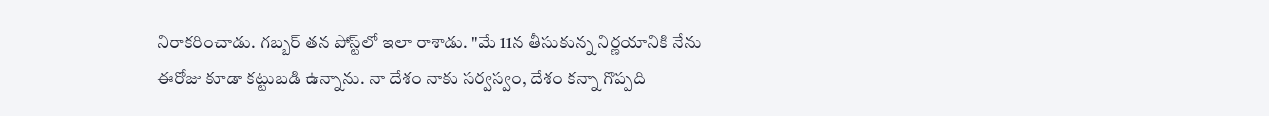నిరాకరించాడు. గబ్బర్ తన పోస్ట్‌లో ఇలా రాశాడు. "మే 11న తీసుకున్న నిర్ణయానికి నేను ఈరోజు కూడా కట్టుబడి ఉన్నాను. నా దేశం నాకు సర్వస్వం, దేశం కన్నా గొప్పది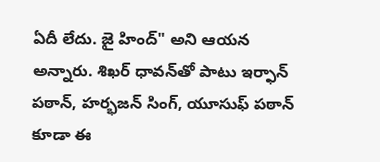ఏదీ లేదు. జై హింద్" అని ఆయన అన్నారు. శిఖర్ ధావన్‌తో పాటు ఇర్ఫాన్ పఠాన్, హర్భజన్ సింగ్, యూసుఫ్ పఠాన్ కూడా ఈ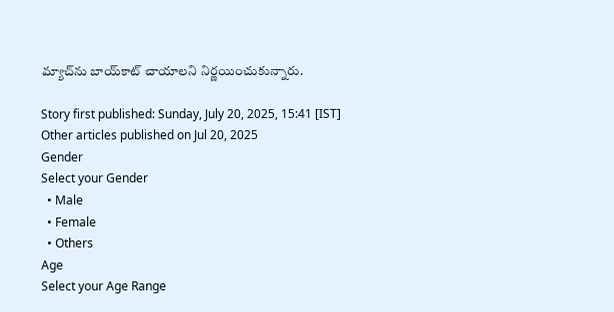మ్యాచ్‌ను బాయ్‌కాట్ చాయాలని నిర్ణయించుకున్నారు.

Story first published: Sunday, July 20, 2025, 15:41 [IST]
Other articles published on Jul 20, 2025
Gender
Select your Gender
  • Male
  • Female
  • Others
Age
Select your Age Range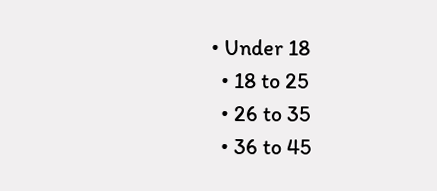• Under 18
  • 18 to 25
  • 26 to 35
  • 36 to 45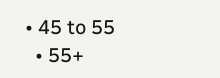• 45 to 55
  • 55+